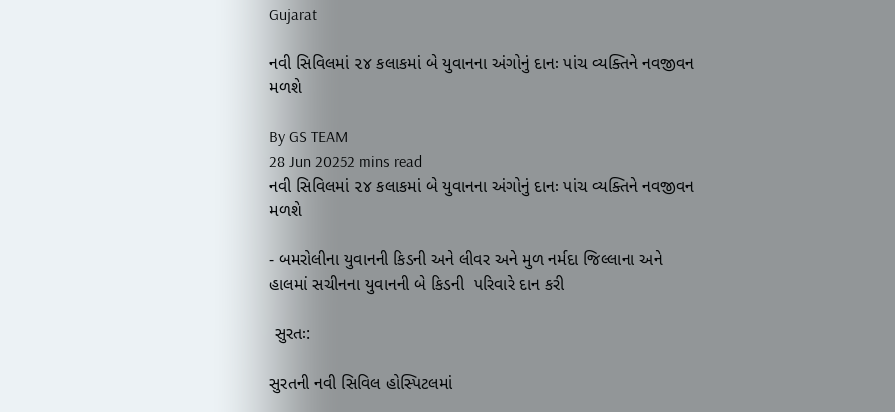Gujarat

નવી સિવિલમાં ૨૪ કલાકમાં બે યુવાનના અંગોનું દાનઃ પાંચ વ્યક્તિને નવજીવન મળશે

By GS TEAM
28 Jun 20252 mins read
નવી સિવિલમાં ૨૪ કલાકમાં બે યુવાનના અંગોનું દાનઃ પાંચ વ્યક્તિને નવજીવન મળશે

- બમરોલીના યુવાનની કિડની અને લીવર અને મુળ નર્મદા જિલ્લાના અને હાલમાં સચીનના યુવાનની બે કિડની  પરિવારે દાન કરી

 સુરતઃ:

સુરતની નવી સિવિલ હોસ્પિટલમાં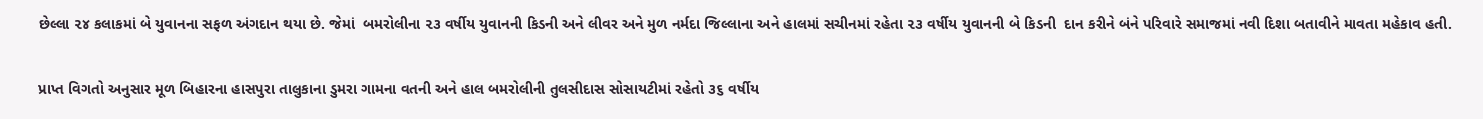છેલ્લા ૨૪ કલાકમાં બે યુવાનના સફળ અંગદાન થયા છે. જેમાં  બમરોલીના ૨૩ વર્ષીય યુવાનની કિડની અને લીવર અને મુળ નર્મદા જિલ્લાના અને હાલમાં સચીનમાં રહેતા ૨૩ વર્ષીય યુવાનની બે કિડની  દાન કરીને બંને પરિવારે સમાજમાં નવી દિશા બતાવીને માવતા મહેકાવ હતી.

પ્રાપ્ત વિગતો અનુસાર મૂળ બિહારના હાસપુરા તાલુકાના ડુમરા ગામના વતની અને હાલ બમરોલીની તુલસીદાસ સોસાયટીમાં રહેતો ૩૬ વર્ષીય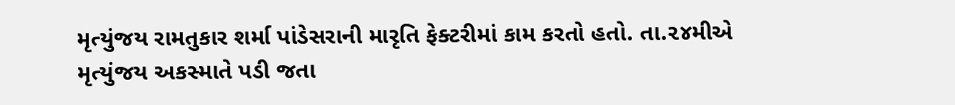મૃત્યુંજય રામતુકાર શર્મા પાંડેસરાની મારૃતિ ફેક્ટરીમાં કામ કરતો હતો. તા.૨૪મીએ મૃત્યુંજય અકસ્માતે પડી જતા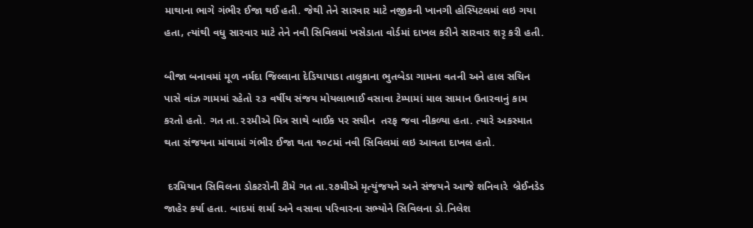માથાના ભાગે ગંભીર ઈજા થઈ હતી. જેથી તેને સારવાર માટે નજીકની ખાનગી હોસ્પિટલમાં લઇ ગયા હતા, ત્યાંથી વધુ સારવાર માટે તેને નવી સિવિલમાં ખસેડાતા વોર્ડમાં દાખલ કરીને સારવાર શરૃ કરી હતી.

બીજા બનાવમાં મૂળ નર્મદા જિલ્લાના દેડિયાપાડા તાલુકાના ભુતબેડા ગામના વતની અને હાલ સચિન પાસે વાંઝ ગામમાં રહેતો ૨૩ વર્ષીય સંજય મોયલાભાઈ વસાવા ટેમ્પામાં માલ સામાન ઉતારવાનું કામ કરતો હતો. ગત તા.૨૨મીએ મિત્ર સાથે બાઈક પર સચીન  તરફ જવા નીકળ્યા હતા. ત્યારે અકસ્માત થતા સંજયના માંથામાં ગંભીર ઈજા થતા ૧૦૮માં નવી સિવિલમાં લઇ આવતા દાખલ હતો.

 દરમિયાન સિવિલના ડોકટરોની ટીમે ગત તા.૨૭મીએ મૃત્યુંજયને અને સંજયને આજે શનિવારે  બ્રેઈનડેડ જાહેર કર્યા હતા. બાદમાં શર્મા અને વસાવા પરિવારના સભ્યોને સિવિલના ડો.નિલેશ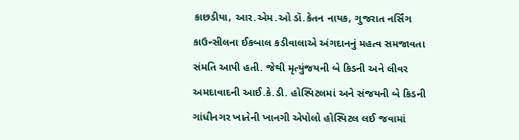કાછડીયા, આર.એમ.ઓ ડૉ.કેતન નાયક, ગુજરાત નર્સિંગ કાઉન્સીલના ઈકબાલ કડીવાલાએ અંગદાનનું મહત્વ સમજાવતા સંમતિ આપી હતી. જેથી મૃત્યુંજયની બે કિડની અને લીવર અમદાવાદની આઈ.કે.ડી. હોસ્પિટલમાં અને સંજયની બે કિડની ગાંધીનગર ખાતેની ખાનગી એપોલો હોસ્પિટલ લઈ જવામાં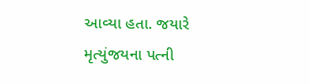આવ્યા હતા. જયારે મૃત્યુંજયના પત્ની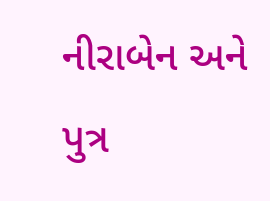નીરાબેન અને પુત્ર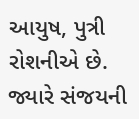આયુષ, પુત્રી રોશનીએ છે. જ્યારે સંજયની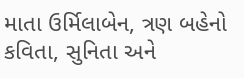માતા ઉર્મિલાબેન, ત્રણ બહેનો કવિતા, સુનિતા અને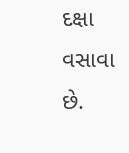દક્ષા વસાવા છે.